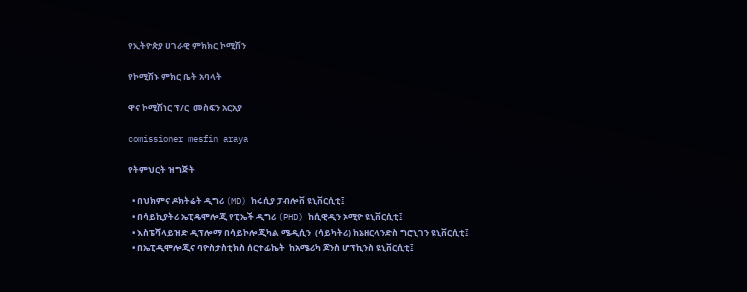የኢትዮጵያ ሀገራዊ ምክክር ኮሚሽን

የኮሚሽኑ ምክር ቤት አባላት

ዋና ኮሚሽነር ፕ/ር  መስፍን አርአያ

comissioner mesfin araya

የትምህርት ዝግጅት

  • በህክምና ዶክትሬት ዲግሪ (MD) ከሩሲያ ፓብሎቨ ዩኒቨርሲቲ፤
  • በሳይኪያትሪ ኤፒዴሞሎጂ የፒኤች ዲግሪ (PHD) ከሲዊዲን ኦሚዮ ዩኒቨርሲቲ፤
  • እስፔሻላይዝድ ዲፕሎማ በሳይኮሎጂካል ሜዲሲን  (ሳይካትሪ) ከኔዘርላንድስ ግሮኒገን ዩኒቨርሲቲ፤
  • በኤፒዲሞሎጂና ባዮስታስቲክስ ሰርተፊኬት  ከአሜሪካ ጆንስ ሆፕኪንስ ዩኒቨርሲቲ፤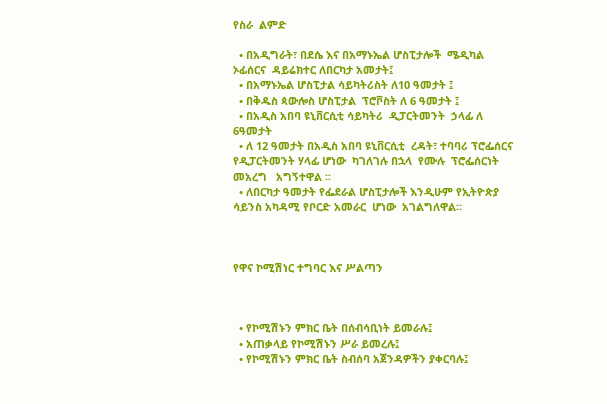የስራ  ልምድ

  • በአዲግራት፣ በደሴ እና በአማኑኤል ሆስፒታሎች  ሜዲካል  ኦፊሰርና  ዳይሬክተር ለበርካታ አመታት፤
  • በአማኑኤል ሆስፒታል ሳይካትሪስት ለ10 ዓመታት ፤
  • በቅዱስ ጳውሎስ ሆስፒታል  ፕሮቮስት ለ 6 ዓመታት ፤
  • በአዲስ አበባ ዩኒቨርሲቲ ሳይካትሪ  ዲፓርትመንት  ኃላፊ ለ 6ዓመታት
  • ለ 12 ዓመታት በአዲስ አበባ ዩኒቨርሲቲ  ረዳት፣ ተባባሪ ፕሮፌሰርና  የዲፓርትመንት ሃላፊ ሆነው  ካገለገሉ በኋላ  የሙሉ  ፕሮፌሰርነት መአረግ   አግኝተዋል ፡፡
  • ለበርካታ ዓመታት የፌደራል ሆስፒታሎች እንዲሁም የኢትዮጵያ ሳይንስ አካዳሚ የቦርድ አመራር  ሆነው  አገልግለዋል፡፡



የዋና ኮሚሽነር ተግባር እና ሥልጣን



  • የኮሚሽኑን ምክር ቤት በሰብሳቢነት ይመራሉ፤
  • አጠቃላይ የኮሚሽኑን ሥራ ይመረሉ፤
  • የኮሚሽኑን ምክር ቤት ስብሰባ አጀንዳዎችን ያቀርባሉ፤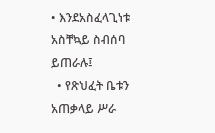• እንደአስፈላጊነቱ አስቸኳይ ስብሰባ ይጠራሉ፤
  • የጽህፈት ቤቱን አጠቃላይ ሥራ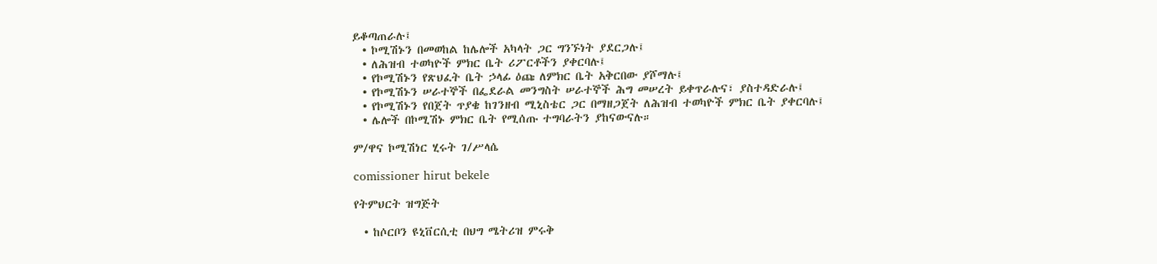ይቆጣጠራሉ፤
  • ኮሚሽኑን በመወከል ከሌሎች አካላት ጋር ግንኙነት ያደርጋሉ፤
  • ለሕዝብ ተወካዮች ምክር ቤት ሪፖርቶችን ያቀርባሉ፤
  • የኮሚሽኑን የጽህፈት ቤት ኃላፊ ዕጩ ለምክር ቤት አቅርበው ያሾማሉ፤
  • የኮሚሽኑን ሠራተኞች በፌደራል መንግስት ሠራተኞች ሕግ መሠረት ይቀጥራሉና፣ ያስተዳድራሉ፤
  • የኮሚሽኑን የበጀት ጥያቄ ከገንዘብ ሚኒስቴር ጋር በማዘጋጀት ለሕዝብ ተወካዮች ምክር ቤት ያቀርባሉ፤
  • ሌሎች በኮሚሽኑ ምክር ቤት የሚሰጡ ተግባራትን ያከናውናሉ።

ም/ዋና ኮሚሽነር ሂሩት ገ/ሥላሴ

comissioner hirut bekele

የትምህርት ዝግጅት

  • ከሶርቦን ዩኒቨርሲቲ በህግ ሜትሪዝ ምሩቅ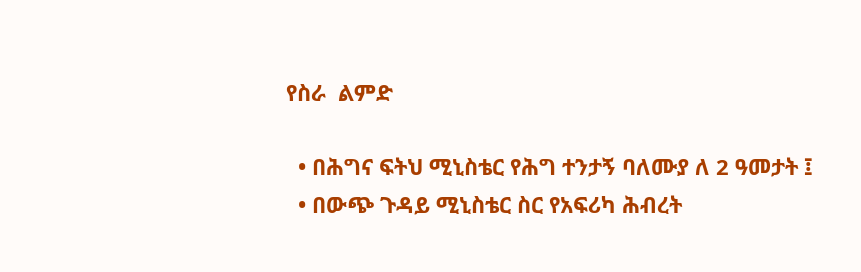የስራ  ልምድ

  • በሕግና ፍትህ ሚኒስቴር የሕግ ተንታኝ ባለሙያ ለ 2 ዓመታት ፤
  • በውጭ ጉዳይ ሚኒስቴር ስር የአፍሪካ ሕብረት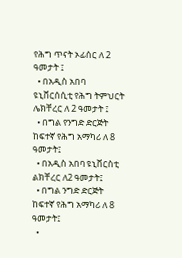የሕግ ጥናት ኦፊሰር ለ 2 ዓመታት ፤
  • በአዲስ አበባ ዩኒቨርሰሲቲ የሕግ ትምህርት ሌክቸረር ለ 2 ዓመታት ፤
  • በግል የንግድ ድርጅት ከፍተኛ የሕግ አማካሪ ለ 8 ዓመታት፤
  • በአዲስ አበባ ዩኒቨርስቲ ልክቸረር ለ2 ዓመታት፤
  • በግል ንግድ ድርጅት ከፍተኛ የሕግ አማካሪ ለ 8 ዓመታት፤
  •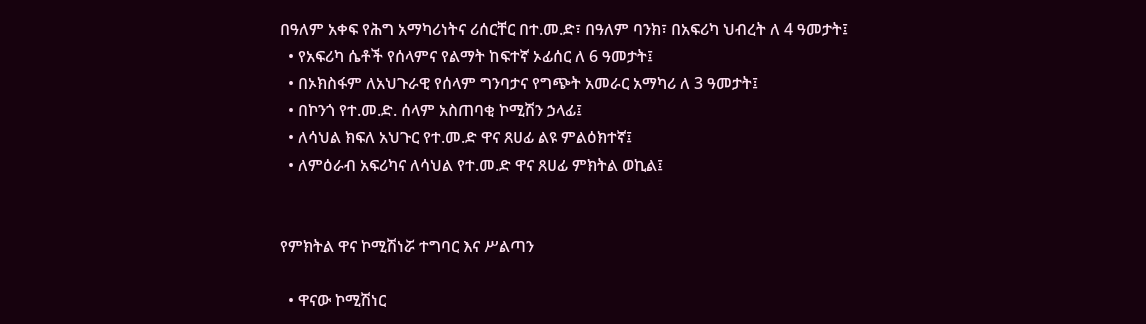በዓለም አቀፍ የሕግ አማካሪነትና ሪሰርቸር በተ.መ.ድ፣ በዓለም ባንክ፣ በአፍሪካ ህብረት ለ 4 ዓመታት፤
  • የአፍሪካ ሴቶች የሰላምና የልማት ከፍተኛ ኦፊሰር ለ 6 ዓመታት፤
  • በኦክስፋም ለአህጉራዊ የሰላም ግንባታና የግጭት አመራር አማካሪ ለ 3 ዓመታት፤
  • በኮንጎ የተ.መ.ድ. ሰላም አስጠባቂ ኮሚሽን ኃላፊ፤
  • ለሳህል ክፍለ አህጉር የተ.መ.ድ ዋና ጸሀፊ ልዩ ምልዕክተኛ፤
  • ለምዕራብ አፍሪካና ለሳህል የተ.መ.ድ ዋና ጸሀፊ ምክትል ወኪል፤


የምክትል ዋና ኮሚሽነሯ ተግባር እና ሥልጣን

  • ዋናው ኮሚሽነር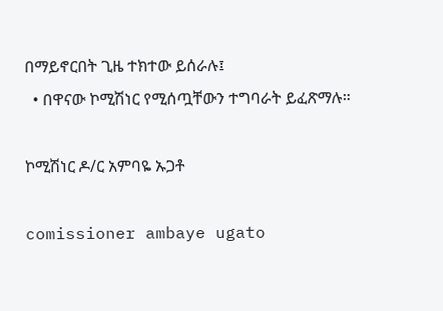በማይኖርበት ጊዜ ተክተው ይሰራሉ፤
  • በዋናው ኮሚሽነር የሚሰጧቸውን ተግባራት ይፈጽማሉ።

ኮሚሽነር ዶ/ር አምባዬ ኡጋቶ

comissioner ambaye ugato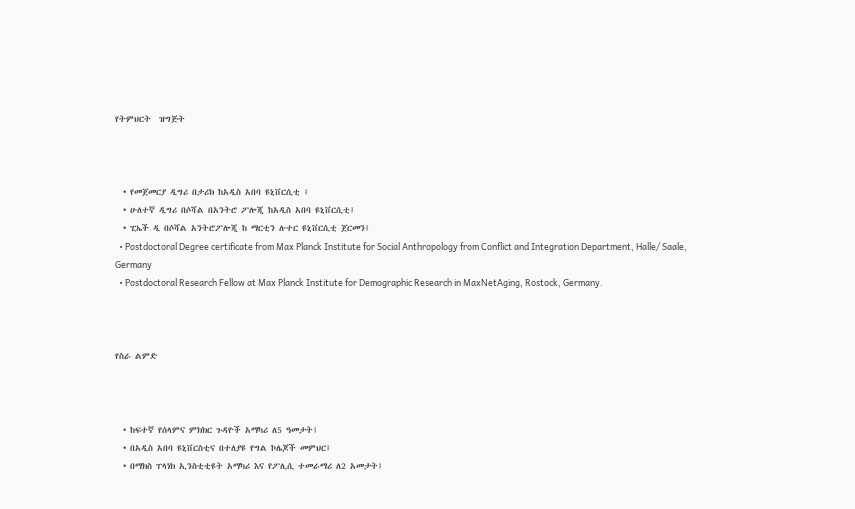የትምህርት  ዝግጅት



  • የመጀመርያ ዲግሪ በታሪክ ከአዲስ አበባ ዩኒቨርሲቲ ፤
  • ሁለተኛ ዲግሪ በሶሻል በአንትሮ ፖሎጂ ከአዲስ አበባ ዩኒቨርሲቲ፤
  • ፒኤች ዲ በሶሻል አንትሮፖሎጂ ከ ማርቲን ሉተር ዩኒቨርሲቲ ጀርመን፤
  • Postdoctoral Degree certificate from Max Planck Institute for Social Anthropology from Conflict and Integration Department, Halle/ Saale, Germany
  • Postdoctoral Research Fellow at Max Planck Institute for Demographic Research in MaxNetAging, Rostock, Germany.



የስራ ልምድ



  • ከፍተኛ የሰላምና ምክክር ጉዳዮች አማካሪ ለ5 ዓመታት፤
  • በአዲስ አበባ ዩኒቨርስቲና በተለያዩ የግል ኮሌጆች መምህር፤
  • በማክስ ፐላነክ ኢንስቲቲዩት አማካሪ እና የፖሊሲ ተመራማሪ ለ2 አመታት፤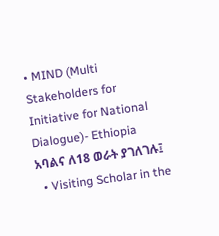• MIND (Multi Stakeholders for Initiative for National Dialogue)- Ethiopia አባልና ለ18 ወራት ያገለገሉ፤
  • Visiting Scholar in the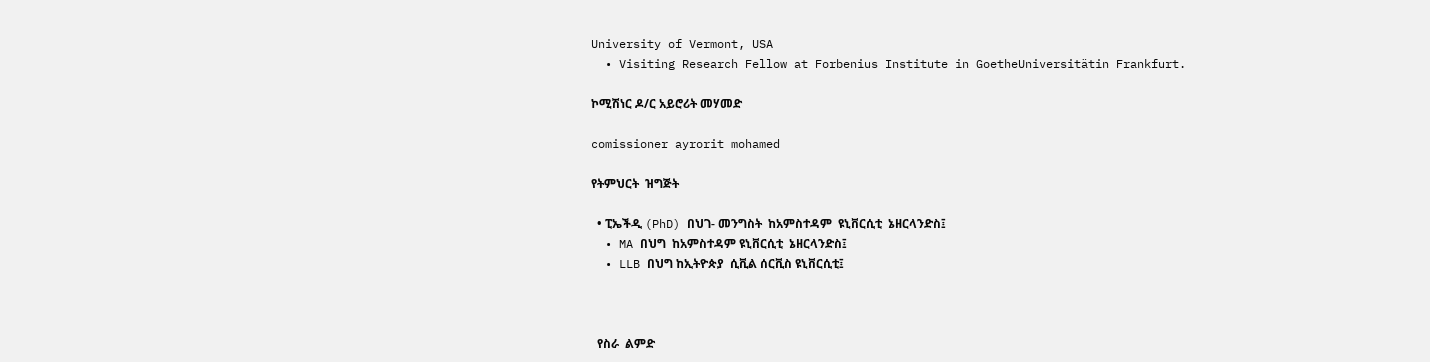University of Vermont, USA
  • Visiting Research Fellow at Forbenius Institute in GoetheUniversitätin Frankfurt.

ኮሚሽነር ዶ/ር አይሮሪት መሃመድ

comissioner ayrorit mohamed

የትምህርት  ዝግጅት

  • ፒኤችዲ (PhD) በህገ- መንግስት  ከአምስተዳም  ዩኒቨርሲቲ  ኔዘርላንድስ፤
  • MA በህግ  ከአምስተዳም ዩኒቨርሲቲ  ኔዘርላንድስ፤
  • LLB በህግ ከኢትዮጵያ  ሲቪል ሰርቪስ ዩኒቨርሲቲ፤



  የስራ  ልምድ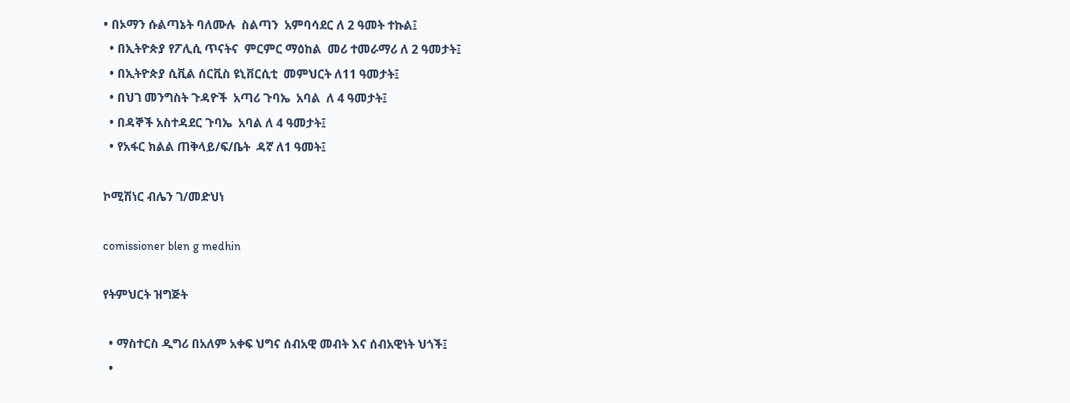• በኦማን ሱልጣኔት ባለሙሉ  ስልጣን  አምባሳደር ለ 2 ዓመት ተኩል፤
  • በኢትዮጵያ የፖሊሲ ጥናትና  ምርምር ማዕከል  መሪ ተመራማሪ ለ 2 ዓመታት፤
  • በኢትዮጵያ ሲቪል ሰርቪስ ዩኒቨርሲቲ  መምህርት ለ11 ዓመታት፤
  • በህገ መንግስት ጉዳዮች  አጣሪ ጉባኤ  አባል  ለ 4 ዓመታት፤
  • በዳኞች አስተዳደር ጉባኤ  አባል ለ 4 ዓመታት፤
  • የአፋር ክልል ጠቅላይ/ፍ/ቤት  ዳኛ ለ1 ዓመት፤

ኮሚሽነር ብሌን ገ/መድህነ

comissioner blen g medhin

የትምህርት ዝግጅት

  • ማስተርስ ዲግሪ በአለም አቀፍ ህግና ሰብአዊ መብት እና ሰብአዊነት ህጎች፤
  •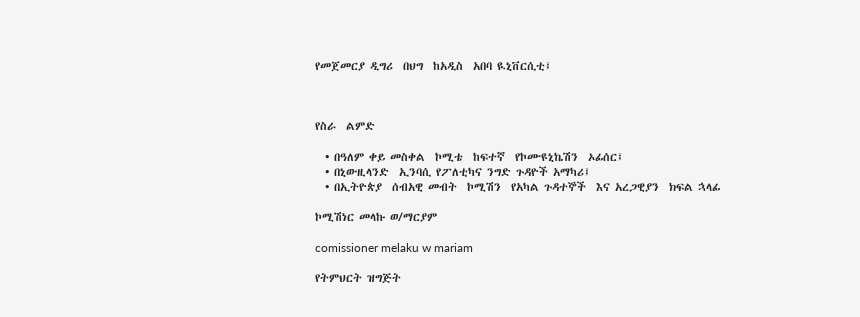የመጀመርያ ዲግሪ  በህግ  ከአዲስ  አበባ ዪኒቨርሲቲ፤



የስራ  ልምድ

  • በዓለም ቀይ መስቀል  ኮሚቴ  ከፍተኛ  የኮሙዩኒኬሽን  ኦፊሰር፤
  • በኒውዚላንድ  ኢንባሲ የፖለቲካና ንግድ ጉዳዮች አማካሪ፤
  • በኢትዮጵያ  ሰብአዊ መብት  ኮሚሽን  የአካል ጉዳተኞች  እና አረጋዊያን  ክፍል ኋላፊ

ኮሚሽነር መላኩ ወ/ማርያም

comissioner melaku w mariam

የትምህርት ዝግጅት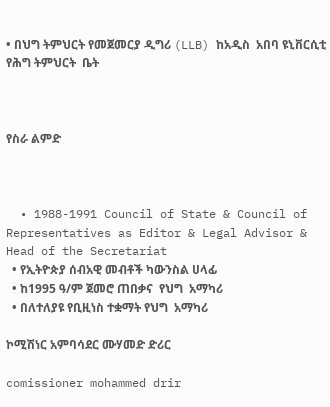• በህግ ትምህርት የመጀመርያ ዲግሪ (LLB) ከአዲስ  አበባ ዩኒቨርሲቲ  የሕግ ትምህርት  ቤት



የስራ ልምድ



  • 1988-1991 Council of State & Council of Representatives as Editor & Legal Advisor & Head of the Secretariat
  • የኢትዮጵያ ሰብአዊ መብቶች ካውንስል ሀላፊ
  • ከ1995 ዓ/ም ጀመሮ ጠበቃና  የህግ  አማካሪ
  • በለተለያዩ የቢዚነስ ተቋማት የህግ  አማካሪ

ኮሚሽነር አምባሳደር ሙሃመድ ድሪር

comissioner mohammed drir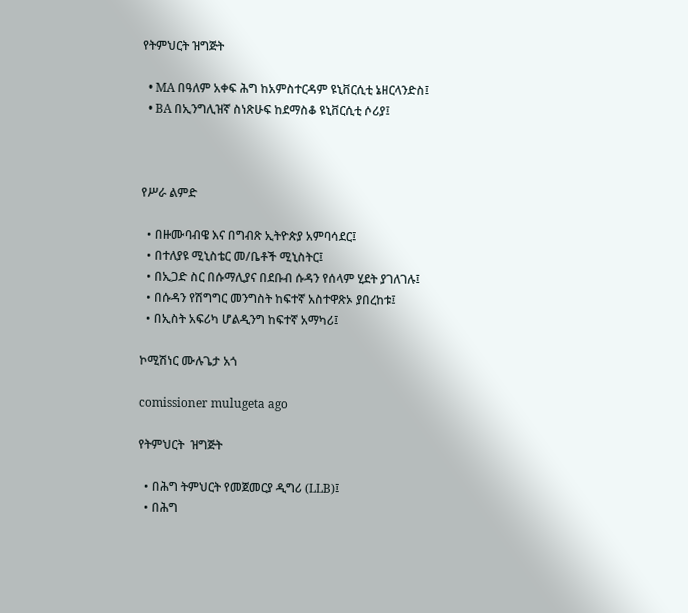የትምህርት ዝግጅት

  • MA በዓለም አቀፍ ሕግ ከአምስተርዳም ዩኒቨርሲቲ ኔዘርላንድስ፤
  • BA በኢንግሊዝኛ ስነጽሁፍ ከደማስቆ ዩኒቨርሲቲ ሶሪያ፤



የሥራ ልምድ

  • በዙሙባብዌ እና በግብጽ ኢትዮጵያ አምባሳደር፤
  • በተለያዩ ሚኒስቴር መ/ቤቶች ሚኒስትር፤
  • በኢጋድ ስር በሱማሊያና በደቡብ ሱዳን የሰላም ሂደት ያገለገሉ፤
  • በሱዳን የሽግግር መንግስት ከፍተኛ አስተዋጽኦ ያበረከቱ፤
  • በኢስት አፍሪካ ሆልዲንግ ከፍተኛ አማካሪ፤

ኮሚሽነር ሙሉጌታ አጎ

comissioner mulugeta ago

የትምህርት  ዝግጅት

  • በሕግ ትምህርት የመጀመርያ ዲግሪ (LLB)፤
  • በሕግ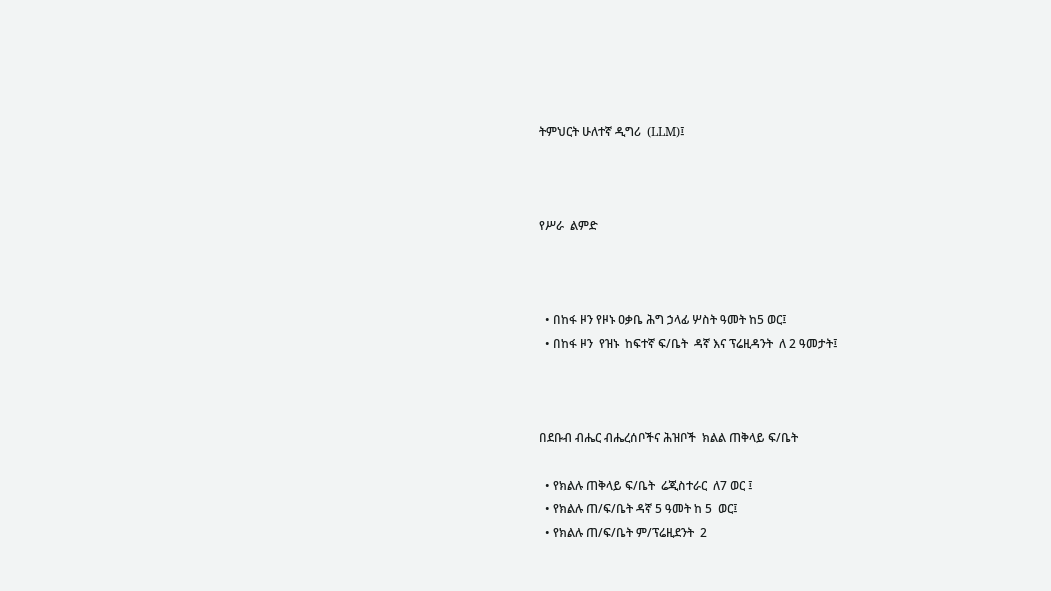ትምህርት ሁለተኛ ዲግሪ  (LLM)፤



የሥራ  ልምድ



  • በከፋ ዞን የዞኑ ዐቃቤ ሕግ ኃላፊ ሦስት ዓመት ከ5 ወር፤
  • በከፋ ዞን  የዝኑ  ከፍተኛ ፍ/ቤት  ዳኛ እና ፕሬዚዳንት  ለ 2 ዓመታት፤



በደቡብ ብሔር ብሔረሰቦችና ሕዝቦች  ክልል ጠቅላይ ፍ/ቤት

  • የክልሉ ጠቅላይ ፍ/ቤት  ሬጂስተራር  ለ7 ወር ፤
  • የክልሉ ጠ/ፍ/ቤት ዳኛ 5 ዓመት ከ 5  ወር፤
  • የክልሉ ጠ/ፍ/ቤት ም/ፕሬዚደንት  2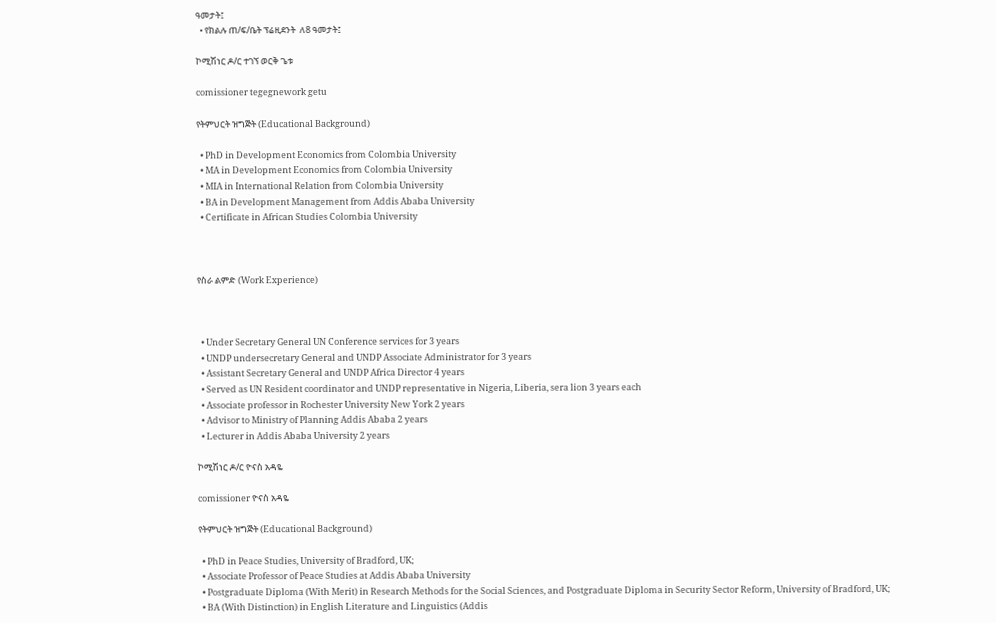ዓመታት፤
  • የክልሉ ጠ/ፍ/ቤት ፕሬዚደንት  ለ8 ዓመታት፤

ኮሚሽነር ዶ/ር ተገኘ ወርቅ ጌቱ

comissioner tegegnework getu

የትምህርት ዝግጅት (Educational Background)

  • PhD in Development Economics from Colombia University
  • MA in Development Economics from Colombia University
  • MIA in International Relation from Colombia University
  • BA in Development Management from Addis Ababa University
  • Certificate in African Studies Colombia University



የስራ ልምድ (Work Experience)



  • Under Secretary General UN Conference services for 3 years
  • UNDP undersecretary General and UNDP Associate Administrator for 3 years
  • Assistant Secretary General and UNDP Africa Director 4 years
  • Served as UN Resident coordinator and UNDP representative in Nigeria, Liberia, sera lion 3 years each
  • Associate professor in Rochester University New York 2 years
  • Advisor to Ministry of Planning Addis Ababa 2 years
  • Lecturer in Addis Ababa University 2 years

ኮሚሽነር ዶ/ር ዮናስ አዳዬ

comissioner ዮናስ አዳዬ

የትምህርት ዝግጅት (Educational Background)

  • PhD in Peace Studies, University of Bradford, UK;
  • Associate Professor of Peace Studies at Addis Ababa University
  • Postgraduate Diploma (With Merit) in Research Methods for the Social Sciences, and Postgraduate Diploma in Security Sector Reform, University of Bradford, UK;
  • BA (With Distinction) in English Literature and Linguistics (Addis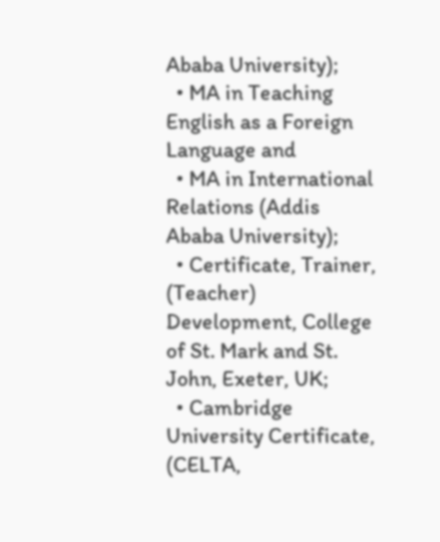Ababa University);
  • MA in Teaching English as a Foreign Language and
  • MA in International Relations (Addis Ababa University);
  • Certificate, Trainer, (Teacher) Development, College of St. Mark and St. John, Exeter, UK;
  • Cambridge University Certificate, (CELTA,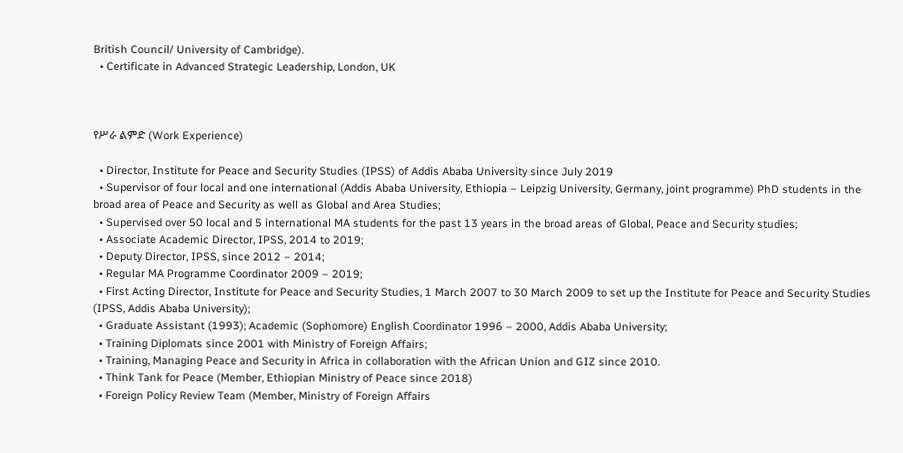British Council/ University of Cambridge).
  • Certificate in Advanced Strategic Leadership, London, UK



የሥራ ልምድ (Work Experience)

  • Director, Institute for Peace and Security Studies (IPSS) of Addis Ababa University since July 2019
  • Supervisor of four local and one international (Addis Ababa University, Ethiopia – Leipzig University, Germany, joint programme) PhD students in the broad area of Peace and Security as well as Global and Area Studies;
  • Supervised over 50 local and 5 international MA students for the past 13 years in the broad areas of Global, Peace and Security studies;
  • Associate Academic Director, IPSS, 2014 to 2019;
  • Deputy Director, IPSS, since 2012 – 2014;
  • Regular MA Programme Coordinator 2009 – 2019;
  • First Acting Director, Institute for Peace and Security Studies, 1 March 2007 to 30 March 2009 to set up the Institute for Peace and Security Studies (IPSS, Addis Ababa University);
  • Graduate Assistant (1993); Academic (Sophomore) English Coordinator 1996 – 2000, Addis Ababa University;
  • Training Diplomats since 2001 with Ministry of Foreign Affairs;
  • Training, Managing Peace and Security in Africa in collaboration with the African Union and GIZ since 2010.
  • Think Tank for Peace (Member, Ethiopian Ministry of Peace since 2018)
  • Foreign Policy Review Team (Member, Ministry of Foreign Affairs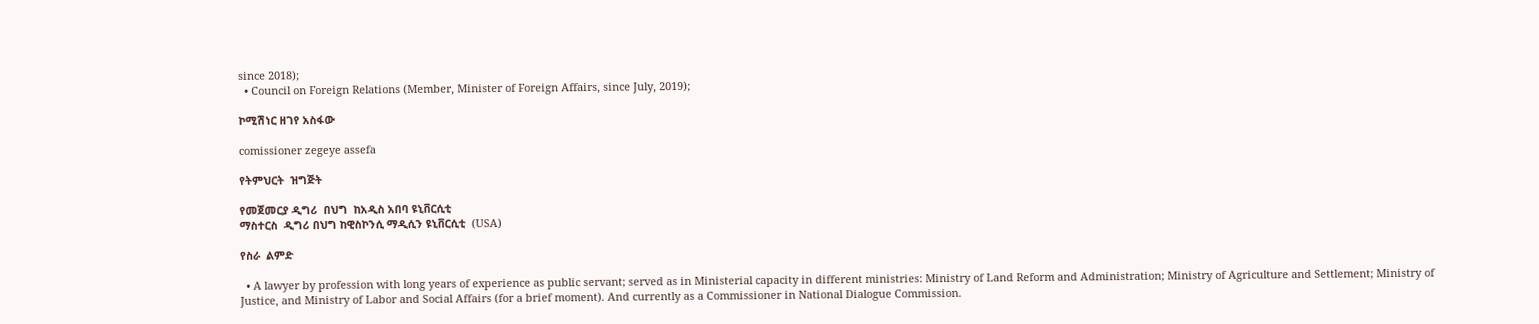since 2018);
  • Council on Foreign Relations (Member, Minister of Foreign Affairs, since July, 2019);

ኮሚሽነር ዘገየ አስፋው

comissioner zegeye assefa

የትምህርት  ዝግጅት

የመጀመርያ ዲግሪ  በህግ  ከአዲስ አበባ ዩኒቨርሲቲ
ማስተርስ  ዲግሪ በህግ ከዊስኮንሲ ማዲሲን ዩኒቨርሲቲ  (USA)

የስራ  ልምድ

  • A lawyer by profession with long years of experience as public servant; served as in Ministerial capacity in different ministries: Ministry of Land Reform and Administration; Ministry of Agriculture and Settlement; Ministry of Justice, and Ministry of Labor and Social Affairs (for a brief moment). And currently as a Commissioner in National Dialogue Commission.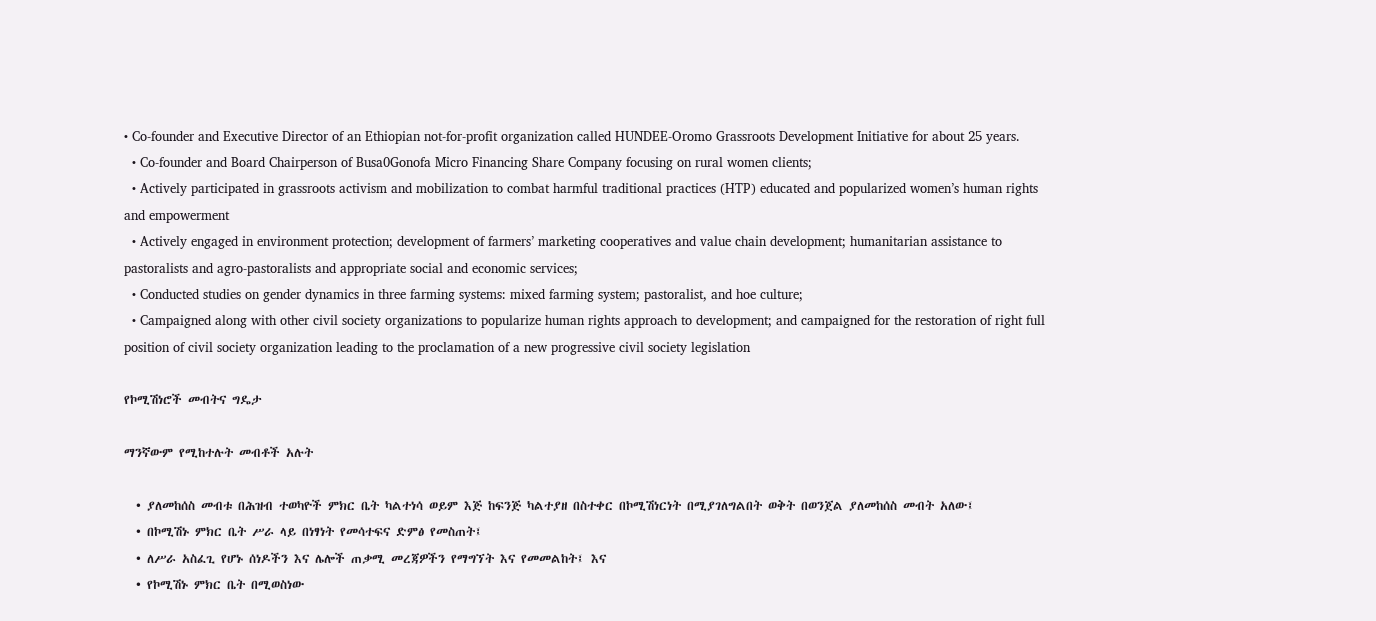• Co-founder and Executive Director of an Ethiopian not-for-profit organization called HUNDEE-Oromo Grassroots Development Initiative for about 25 years.
  • Co-founder and Board Chairperson of Busa0Gonofa Micro Financing Share Company focusing on rural women clients;
  • Actively participated in grassroots activism and mobilization to combat harmful traditional practices (HTP) educated and popularized women’s human rights and empowerment
  • Actively engaged in environment protection; development of farmers’ marketing cooperatives and value chain development; humanitarian assistance to pastoralists and agro-pastoralists and appropriate social and economic services;
  • Conducted studies on gender dynamics in three farming systems: mixed farming system; pastoralist, and hoe culture;
  • Campaigned along with other civil society organizations to popularize human rights approach to development; and campaigned for the restoration of right full position of civil society organization leading to the proclamation of a new progressive civil society legislation

የኮሚሽነሮች መብትና ግዴታ

ማንኛውም የሚከተሉት መብቶች አሉት

  • ያለመከሰስ መብቱ በሕዝብ ተወካዮች ምክር ቤት ካልተነሳ ወይም እጅ ከፍንጅ ካልተያዘ በስተቀር በኮሚሽነርነት በሚያገለግልበት ወቅት በወንጀል ያለመከሰስ መብት አለው፤
  • በኮሚሽኑ ምክር ቤት ሥራ ላይ በነፃነት የመሳተፍና ድምፅ የመስጠት፤
  • ለሥራ አስፈጊ የሆኑ ሰነዶችን እና ሌሎች ጠቃሚ መረጃዎችን የማግኘት እና የመመልከት፤ እና
  • የኮሚሽኑ ምክር ቤት በሚወስነው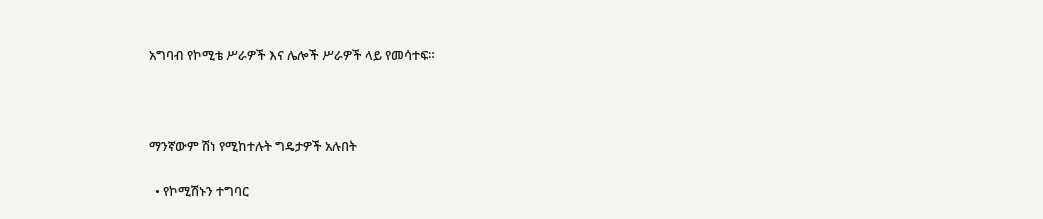አግባብ የኮሚቴ ሥራዎች እና ሌሎች ሥራዎች ላይ የመሳተፍ።



ማንኛውም ሽነ የሚከተሉት ግዴታዎች አሉበት

  • የኮሚሽኑን ተግባር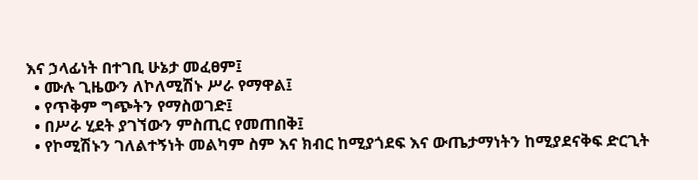እና ኃላፊነት በተገቢ ሁኔታ መፈፀም፤
  • ሙሉ ጊዜውን ለኮለሚሽኑ ሥራ የማዋል፤
  • የጥቅም ግጭትን የማስወገድ፤
  • በሥራ ሂደት ያገኘውን ምስጢር የመጠበቅ፤
  • የኮሚሽኑን ገለልተኝነት መልካም ስም እና ክብር ከሚያጎደፍ እና ውጤታማነትን ከሚያደናቅፍ ድርጊት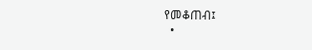የመቆጠብ፤
  •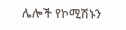ሌሎች የኮሚሽኑን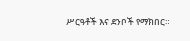ሥርዓቶች እና ደንቦች የማክበር።